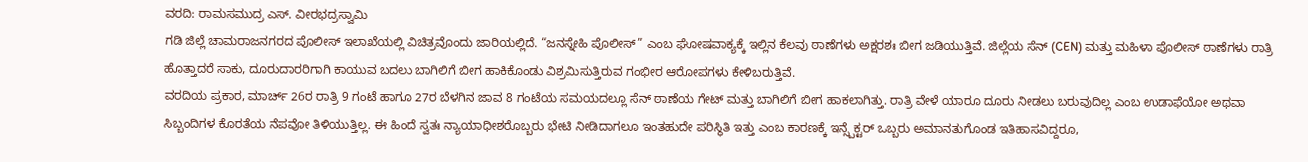ವರದಿ: ರಾಮಸಮುದ್ರ ಎಸ್. ವೀರಭದ್ರಸ್ವಾಮಿ
ಗಡಿ ಜಿಲ್ಲೆ ಚಾಮರಾಜನಗರದ ಪೊಲೀಸ್ ಇಲಾಖೆಯಲ್ಲಿ ವಿಚಿತ್ರವೊಂದು ಜಾರಿಯಲ್ಲಿದೆ. “ಜನಸ್ನೇಹಿ ಪೊಲೀಸ್” ಎಂಬ ಘೋಷವಾಕ್ಯಕ್ಕೆ ಇಲ್ಲಿನ ಕೆಲವು ಠಾಣೆಗಳು ಅಕ್ಷರಶಃ ಬೀಗ ಜಡಿಯುತ್ತಿವೆ. ಜಿಲ್ಲೆಯ ಸೆನ್ (CEN) ಮತ್ತು ಮಹಿಳಾ ಪೊಲೀಸ್ ಠಾಣೆಗಳು ರಾತ್ರಿ ಹೊತ್ತಾದರೆ ಸಾಕು, ದೂರುದಾರರಿಗಾಗಿ ಕಾಯುವ ಬದಲು ಬಾಗಿಲಿಗೆ ಬೀಗ ಹಾಕಿಕೊಂಡು ವಿಶ್ರಮಿಸುತ್ತಿರುವ ಗಂಭೀರ ಆರೋಪಗಳು ಕೇಳಿಬರುತ್ತಿವೆ.
ವರದಿಯ ಪ್ರಕಾರ, ಮಾರ್ಚ್ 26ರ ರಾತ್ರಿ 9 ಗಂಟೆ ಹಾಗೂ 27ರ ಬೆಳಗಿನ ಜಾವ 8 ಗಂಟೆಯ ಸಮಯದಲ್ಲೂ ಸೆನ್ ಠಾಣೆಯ ಗೇಟ್ ಮತ್ತು ಬಾಗಿಲಿಗೆ ಬೀಗ ಹಾಕಲಾಗಿತ್ತು. ರಾತ್ರಿ ವೇಳೆ ಯಾರೂ ದೂರು ನೀಡಲು ಬರುವುದಿಲ್ಲ ಎಂಬ ಉಡಾಫೆಯೋ ಅಥವಾ ಸಿಬ್ಬಂದಿಗಳ ಕೊರತೆಯ ನೆಪವೋ ತಿಳಿಯುತ್ತಿಲ್ಲ. ಈ ಹಿಂದೆ ಸ್ವತಃ ನ್ಯಾಯಾಧೀಶರೊಬ್ಬರು ಭೇಟಿ ನೀಡಿದಾಗಲೂ ಇಂತಹುದೇ ಪರಿಸ್ಥಿತಿ ಇತ್ತು ಎಂಬ ಕಾರಣಕ್ಕೆ ಇನ್ಸ್ಪೆಕ್ಟರ್ ಒಬ್ಬರು ಅಮಾನತುಗೊಂಡ ಇತಿಹಾಸವಿದ್ದರೂ,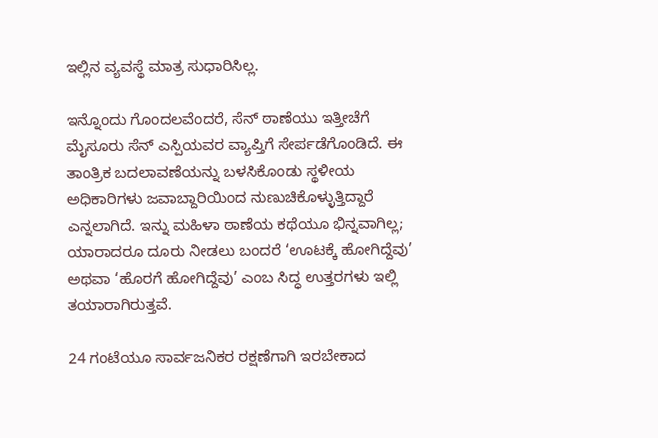ಇಲ್ಲಿನ ವ್ಯವಸ್ಥೆ ಮಾತ್ರ ಸುಧಾರಿಸಿಲ್ಲ.

ಇನ್ನೊಂದು ಗೊಂದಲವೆಂದರೆ, ಸೆನ್ ಠಾಣೆಯು ಇತ್ತೀಚೆಗೆ ಮೈಸೂರು ಸೆನ್ ಎಸ್ಪಿಯವರ ವ್ಯಾಪ್ತಿಗೆ ಸೇರ್ಪಡೆಗೊಂಡಿದೆ. ಈ ತಾಂತ್ರಿಕ ಬದಲಾವಣೆಯನ್ನು ಬಳಸಿಕೊಂಡು ಸ್ಥಳೀಯ ಅಧಿಕಾರಿಗಳು ಜವಾಬ್ದಾರಿಯಿಂದ ನುಣುಚಿಕೊಳ್ಳುತ್ತಿದ್ದಾರೆ ಎನ್ನಲಾಗಿದೆ. ಇನ್ನು ಮಹಿಳಾ ಠಾಣೆಯ ಕಥೆಯೂ ಭಿನ್ನವಾಗಿಲ್ಲ; ಯಾರಾದರೂ ದೂರು ನೀಡಲು ಬಂದರೆ ‘ಊಟಕ್ಕೆ ಹೋಗಿದ್ದೆವು’ ಅಥವಾ ‘ಹೊರಗೆ ಹೋಗಿದ್ದೆವು’ ಎಂಬ ಸಿದ್ಧ ಉತ್ತರಗಳು ಇಲ್ಲಿ ತಯಾರಾಗಿರುತ್ತವೆ.

24 ಗಂಟೆಯೂ ಸಾರ್ವಜನಿಕರ ರಕ್ಷಣೆಗಾಗಿ ಇರಬೇಕಾದ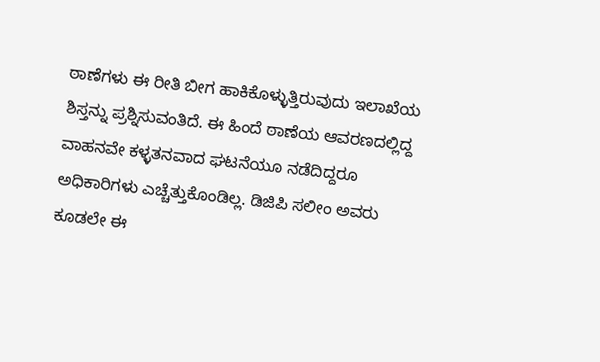ಠಾಣೆಗಳು ಈ ರೀತಿ ಬೀಗ ಹಾಕಿಕೊಳ್ಳುತ್ತಿರುವುದು ಇಲಾಖೆಯ ಶಿಸ್ತನ್ನು ಪ್ರಶ್ನಿಸುವಂತಿದೆ. ಈ ಹಿಂದೆ ಠಾಣೆಯ ಆವರಣದಲ್ಲಿದ್ದ ವಾಹನವೇ ಕಳ್ಳತನವಾದ ಘಟನೆಯೂ ನಡೆದಿದ್ದರೂ ಅಧಿಕಾರಿಗಳು ಎಚ್ಚೆತ್ತುಕೊಂಡಿಲ್ಲ. ಡಿಜಿಪಿ ಸಲೀಂ ಅವರು ಕೂಡಲೇ ಈ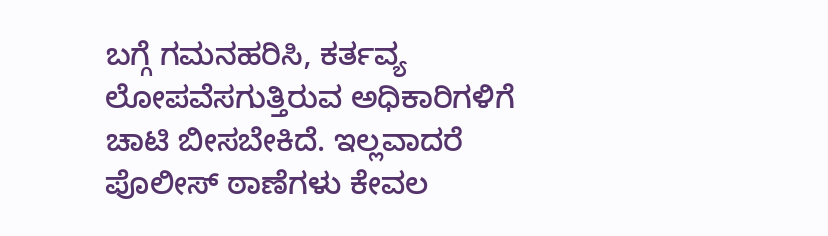ಬಗ್ಗೆ ಗಮನಹರಿಸಿ, ಕರ್ತವ್ಯ ಲೋಪವೆಸಗುತ್ತಿರುವ ಅಧಿಕಾರಿಗಳಿಗೆ ಚಾಟಿ ಬೀಸಬೇಕಿದೆ. ಇಲ್ಲವಾದರೆ ಪೊಲೀಸ್ ಠಾಣೆಗಳು ಕೇವಲ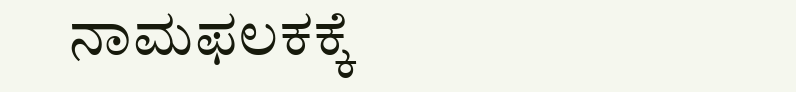ನಾಮಫಲಕಕ್ಕೆ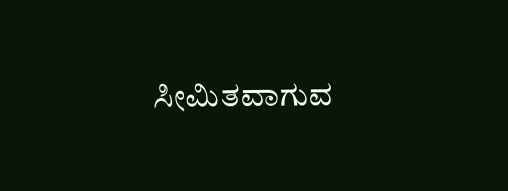ಸೀಮಿತವಾಗುವ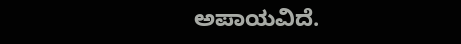ಅಪಾಯವಿದೆ.